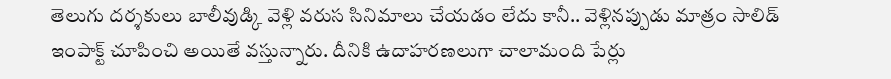తెలుగు దర్శకులు బాలీవుడ్కి వెళ్లి వరుస సినిమాలు చేయడం లేదు కానీ.. వెళ్లినప్పుడు మాత్రం సాలిడ్ ఇంపాక్ట్ చూపించి అయితే వస్తున్నారు. దీనికి ఉదాహరణలుగా చాలామంది పేర్లు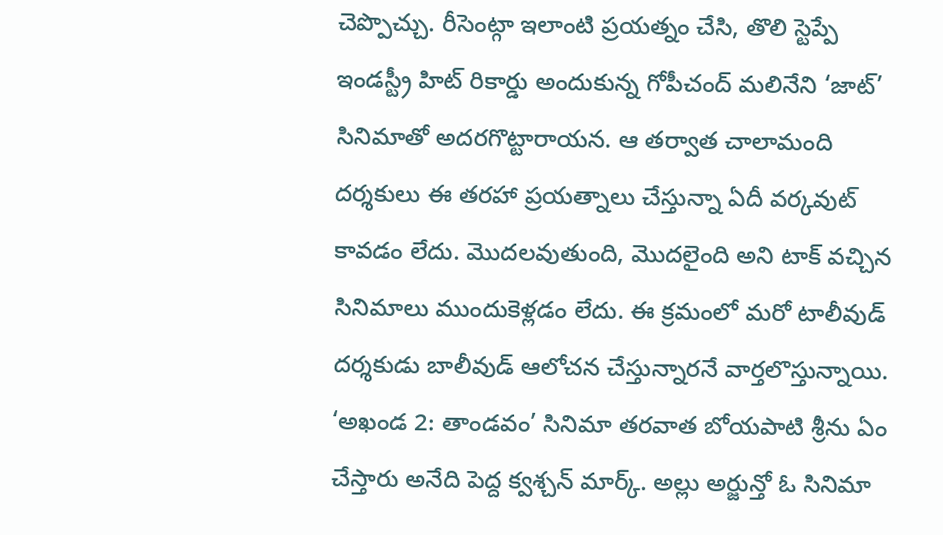చెప్పొచ్చు. రీసెంట్గా ఇలాంటి ప్రయత్నం చేసి, తొలి స్టెప్పే ఇండస్ట్రీ హిట్ రికార్డు అందుకున్న గోపీచంద్ మలినేని ‘జాట్’ సినిమాతో అదరగొట్టారాయన. ఆ తర్వాత చాలామంది దర్శకులు ఈ తరహా ప్రయత్నాలు చేస్తున్నా ఏదీ వర్కవుట్ కావడం లేదు. మొదలవుతుంది, మొదలైంది అని టాక్ వచ్చిన సినిమాలు ముందుకెళ్లడం లేదు. ఈ క్రమంలో మరో టాలీవుడ్ దర్శకుడు బాలీవుడ్ ఆలోచన చేస్తున్నారనే వార్తలొస్తున్నాయి.
‘అఖండ 2: తాండవం’ సినిమా తరవాత బోయపాటి శ్రీను ఏం చేస్తారు అనేది పెద్ద క్వశ్చన్ మార్క్. అల్లు అర్జున్తో ఓ సినిమా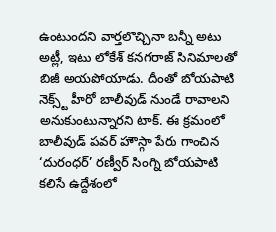ఉంటుందని వార్తలొచ్చినా బన్నీ అటు అట్లీ, ఇటు లోకేశ్ కనగరాజ్ సినిమాలతో బిజీ అయపోయాడు. దీంతో బోయపాటి నెక్స్ట్ హీరో బాలీవుడ్ నుండే రావాలని అనుకుంటున్నారని టాక్. ఈ క్రమంలో బాలీవుడ్ పవర్ హౌస్గా పేరు గాంచిన ‘దురంధర్’ రణ్వీర్ సింగ్ని బోయపాటి కలిసే ఉద్దేశంలో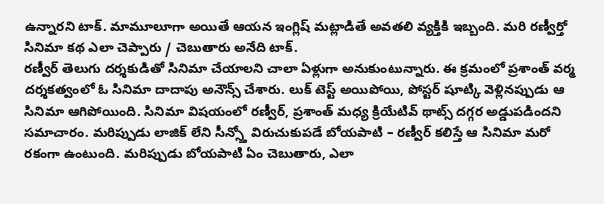ఉన్నారని టాక్. మామూలూగా అయితే ఆయన ఇంగ్లిష్ మట్లాడితే అవతలి వ్యక్తికి ఇబ్బంది. మరి రణ్వీర్తో సినిమా కథ ఎలా చెప్పారు / చెబుతారు అనేది టాక్.
రణ్వీర్ తెలుగు దర్శకుడితో సినిమా చేయాలని చాలా ఏళ్లుగా అనుకుంటున్నారు. ఈ క్రమంలో ప్రశాంత్ వర్మ దర్శకత్వంలో ఓ సినిమా దాదాపు అనౌన్స్ చేశారు. లుక్ టెస్ట్ అయిపోయి, పోస్టర్ షూట్కి వెళ్లినప్పుడు ఆ సినిమా ఆగిపోయింది. సినిమా విషయంలో రణ్వీర్, ప్రశాంత్ మధ్య క్రియేటివ్ థాట్స్ దగ్గర అడ్డుపడిందని సమాచారం. మరిప్పుడు లాజిక్ లేని సీన్స్తో విరుచుకుపడే బోయపాటి – రణ్వీర్ కలిస్తే ఆ సినిమా మరో రకంగా ఉంటుంది. మరిప్పుడు బోయపాటి ఏం చెబుతారు, ఎలా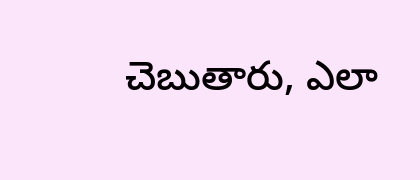చెబుతారు, ఎలా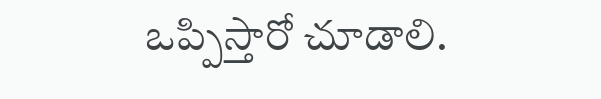ఒప్పిస్తారో చూడాలి.